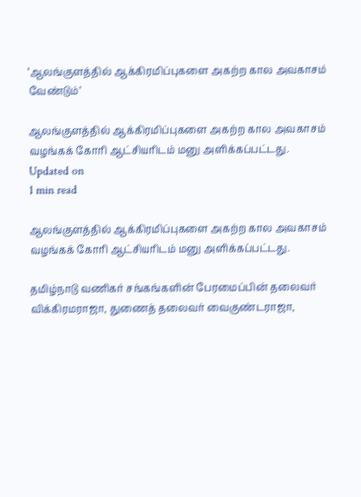‘ஆலங்குளத்தில் ஆக்கிரமிப்புகளை அகற்ற கால அவகாசம் வேண்டும்’

ஆலங்குளத்தில் ஆக்கிரமிப்புகளை அகற்ற கால அவகாசம் வழங்கக் கோரி ஆட்சியரிடம் மனு அளிக்கப்பட்டது.
Updated on
1 min read

ஆலங்குளத்தில் ஆக்கிரமிப்புகளை அகற்ற கால அவகாசம் வழங்கக் கோரி ஆட்சியரிடம் மனு அளிக்கப்பட்டது.

தமிழ்நாடு வணிகர் சங்கங்களின் பேரமைப்பின் தலைவர் விக்கிரமராஜா, துணைத் தலைவர் வைகுண்டராஜா,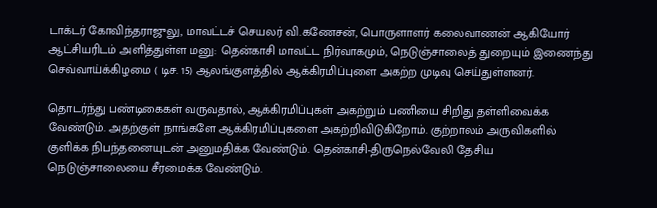டாக்டர் கோவிந்தராஜுலு, மாவட்டச் செயலர் வி.கணேசன், பொருளாளர் கலைவாணன் ஆகியோர் ஆட்சியரிடம் அளித்துள்ள மனு: தென்காசி மாவட்ட நிர்வாகமும், நெடுஞ்சாலைத் துறையும் இணைந்து செவ்வாய்க்கிழமை ( டிச. 15) ஆலங்குளத்தில் ஆக்கிரமிப்புளை அகற்ற முடிவு செய்துள்ளனர்.

தொடர்ந்து பண்டிகைகள் வருவதால், ஆக்கிரமிப்புகள் அகற்றும் பணியை சிறிது தள்ளிவைக்க வேண்டும். அதற்குள் நாங்களே ஆக்கிரமிப்புகளை அகற்றிவிடுகிறோம். குற்றாலம் அருவிகளில் குளிக்க நிபந்தனையுடன் அனுமதிக்க வேண்டும். தென்காசி-திருநெல்வேலி தேசிய நெடுஞ்சாலையை சீரமைக்க வேண்டும்.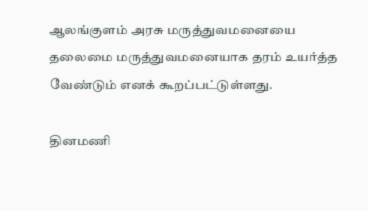ஆலங்குளம் அரசு மருத்துவமனையை தலைமை மருத்துவமனையாக தரம் உயர்த்த வேண்டும் எனக் கூறப்பட்டுள்ளது.

தினமணி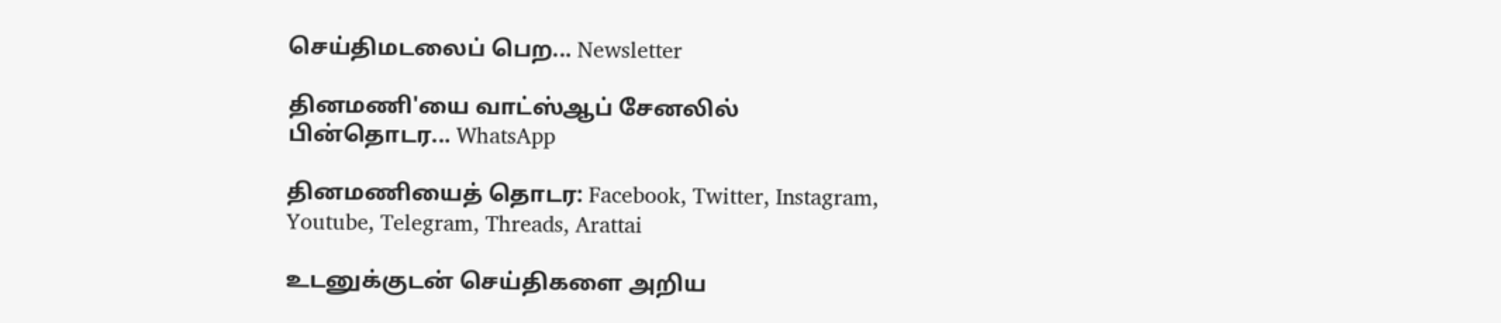செய்திமடலைப் பெற... Newsletter

தினமணி'யை வாட்ஸ்ஆப் சேனலில் பின்தொடர... WhatsApp

தினமணியைத் தொடர: Facebook, Twitter, Instagram, Youtube, Telegram, Threads, Arattai

உடனுக்குடன் செய்திகளை அறிய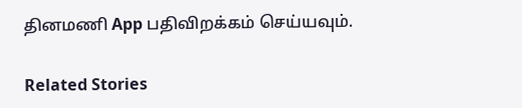தினமணி App பதிவிறக்கம் செய்யவும்.

Related Stories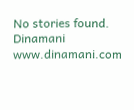No stories found.
Dinamani
www.dinamani.com